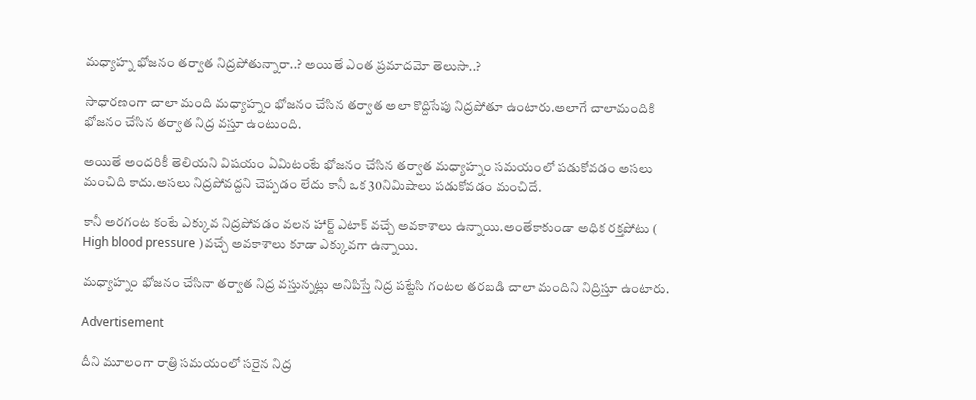మధ్యాహ్న భోజనం తర్వాత నిద్రపోతున్నారా..? అయితే ఎంత ప్రమాదమో తెలుసా..?

సాధారణంగా చాలా మంది మధ్యాహ్నం భోజనం చేసిన తర్వాత అలా కొద్దిసేపు నిద్రపోతూ ఉంటారు.అలాగే చాలామందికి భోజనం చేసిన తర్వాత నిద్ర వస్తూ ఉంటుంది.

అయితే అందరికీ తెలియని విషయం ఏమిటంటే భోజనం చేసిన తర్వాత మధ్యాహ్నం సమయంలో పడుకోవడం అసలు మంచిది కాదు.అసలు నిద్రపోవద్దని చెప్పడం లేదు కానీ ఒక 30నిమిషాలు పడుకోవడం మంచిదే.

కానీ అరగంట కంటే ఎక్కువ నిద్రపోవడం వలన హార్ట్ ఎటాక్ వచ్చే అవకాశాలు ఉన్నాయి.అంతేకాకుండా అధిక రక్తపోటు ( High blood pressure )వచ్చే అవకాశాలు కూడా ఎక్కువగా ఉన్నాయి.

మధ్యాహ్నం భోజనం చేసినా తర్వాత నిద్ర వస్తున్నట్లు అనిపిస్తే నిద్ర పట్టేసి గంటల తరబడి చాలా మందిని నిద్రిస్తూ ఉంటారు.

Advertisement

దీని మూలంగా రాత్రి సమయంలో సరైన నిద్ర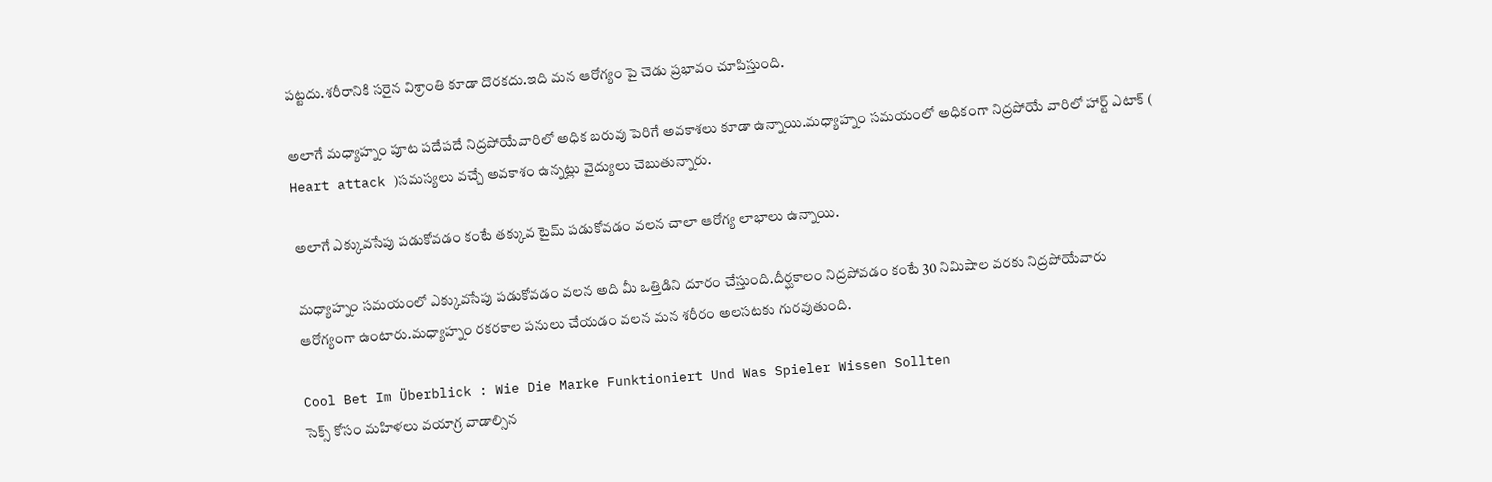పట్టదు.శరీరానికి సరైన విశ్రాంతి కూడా దొరకదు.ఇది మన ఆరోగ్యం పై చెడు ప్రభావం చూపిస్తుంది.

అలాగే మధ్యాహ్నం పూట పదేపదే నిద్రపోయేవారిలో అధిక బరువు పెరిగే అవకాశలు కూడా ఉన్నాయి.మధ్యాహ్నం సమయంలో అధికంగా నిద్రపోయే వారిలో హార్ట్ ఎటాక్ ( Heart attack )సమస్యలు వచ్చే అవకాశం ఉన్నట్లు వైద్యులు చెబుతున్నారు.

అలాగే ఎక్కువసేపు పడుకోవడం కంటే తక్కువ టైమ్ పడుకోవడం వలన చాలా ఆరోగ్య లాభాలు ఉన్నాయి.

మధ్యాహ్నం సమయంలో ఎక్కువసేపు పడుకోవడం వలన అది మీ ఒత్తిడిని దూరం చేస్తుంది.దీర్ఘకాలం నిద్రపోవడం కంటే 30 నిమిషాల వరకు నిద్రపోయేవారు ఆరోగ్యంగా ఉంటారు.మధ్యాహ్నం రకరకాల పనులు చేయడం వలన మన శరీరం అలసటకు గురవుతుంది.

Cool Bet Im Überblick : Wie Die Marke Funktioniert Und Was Spieler Wissen Sollten
సెక్స్ కోసం మహిళలు వయాగ్ర వాడాల్సిన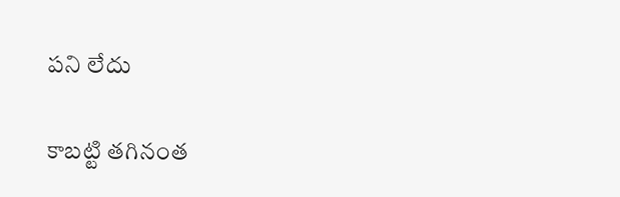పని లేదు

కాబట్టి తగినంత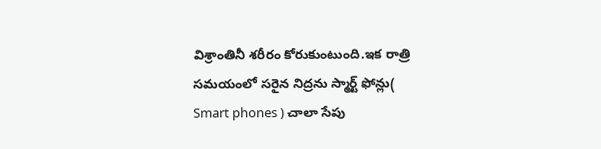విశ్రాంతినీ శరీరం కోరుకుంటుంది.ఇక రాత్రి సమయంలో సరైన నిద్రను స్మార్ట్ ఫోన్లు( Smart phones ) చాలా సేపు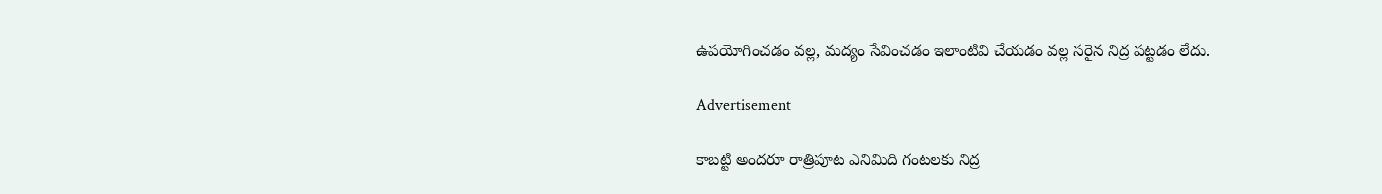ఉపయోగించడం వల్ల, మద్యం సేవించడం ఇలాంటివి చేయడం వల్ల సరైన నిద్ర పట్టడం లేదు.

Advertisement

కాబట్టి అందరూ రాత్రిపూట ఎనిమిది గంటలకు నిద్ర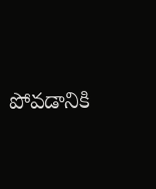పోవడానికి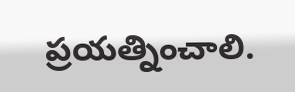ప్రయత్నించాలి.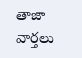తాజా వార్తలు